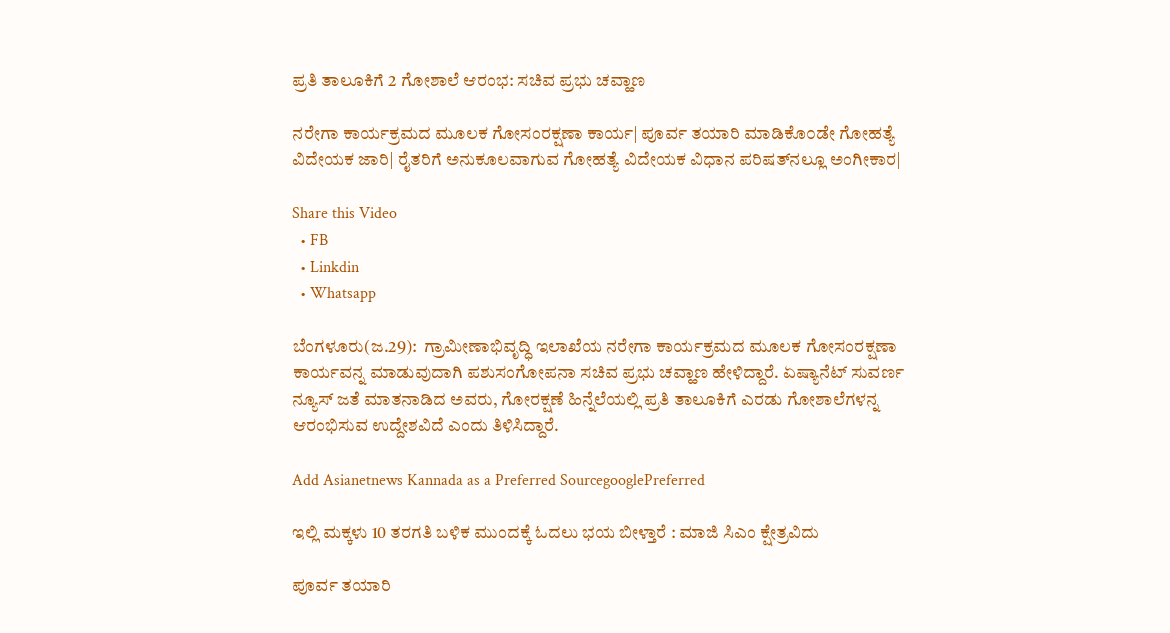ಪ್ರತಿ ತಾಲೂಕಿಗೆ 2 ಗೋಶಾಲೆ ಆರಂಭ: ಸಚಿವ ಪ್ರಭು ಚವ್ಹಾಣ

ನರೇಗಾ ಕಾರ್ಯಕ್ರಮದ ಮೂಲಕ ಗೋಸಂರಕ್ಷಣಾ ಕಾರ್ಯ| ಪೂರ್ವ ತಯಾರಿ ಮಾಡಿಕೊ೦ಡೇ ಗೋಹತ್ಯೆ ವಿದೇಯಕ ಜಾರಿ| ರೈತರಿಗೆ ಅನುಕೂಲವಾಗುವ ಗೋಹತ್ಯೆ ವಿದೇಯಕ ವಿಧಾನ ಪರಿಷತ್‌ನಲ್ಲೂ ಅಂಗೀಕಾರ|

Share this Video
  • FB
  • Linkdin
  • Whatsapp

ಬೆಂಗಳೂರು(ಜ.29):  ಗ್ರಾಮೀಣಾಭಿವೃದ್ಧಿ ಇಲಾಖೆಯ ನರೇಗಾ ಕಾರ್ಯಕ್ರಮದ ಮೂಲಕ ಗೋಸಂರಕ್ಷಣಾ ಕಾರ್ಯವನ್ನ ಮಾಡುವುದಾಗಿ ಪಶುಸಂಗೋಪನಾ ಸಚಿವ ಪ್ರಭು ಚವ್ಹಾಣ ಹೇಳಿದ್ದಾರೆ. ಏಷ್ಯಾನೆಟ್‌ ಸುವರ್ಣ ನ್ಯೂಸ್‌ ಜತೆ ಮಾತನಾಡಿದ ಅವರು, ಗೋರಕ್ಷಣೆ ಹಿನ್ನೆಲೆಯಲ್ಲಿ ಪ್ರತಿ ತಾಲೂಕಿಗೆ ಎರಡು ಗೋಶಾಲೆಗಳನ್ನ ಆರಂಭಿಸುವ ಉದ್ದೇಶವಿದೆ ಎಂದು ತಿಳಿಸಿದ್ದಾರೆ.

Add Asianetnews Kannada as a Preferred SourcegooglePreferred

ಇಲ್ಲಿ ಮಕ್ಕಳು 10 ತರಗತಿ ಬಳಿಕ ಮುಂದಕ್ಕೆ ಓದಲು ಭಯ ಬೀಳ್ತಾರೆ : ಮಾಜಿ ಸಿಎಂ ಕ್ಷೇತ್ರವಿದು

ಪೂರ್ವ ತಯಾರಿ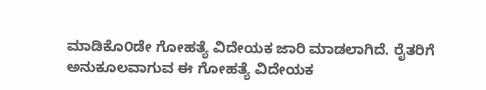ಮಾಡಿಕೊ೦ಡೇ ಗೋಹತ್ಯೆ ವಿದೇಯಕ ಜಾರಿ ಮಾಡಲಾಗಿದೆ. ರೈತರಿಗೆ ಅನುಕೂಲವಾಗುವ ಈ ಗೋಹತ್ಯೆ ವಿದೇಯಕ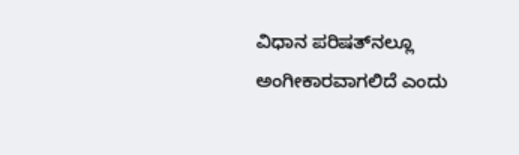ವಿಧಾನ ಪರಿಷತ್‌ನಲ್ಲೂ ಅಂಗೀಕಾರವಾಗಲಿದೆ ಎಂದು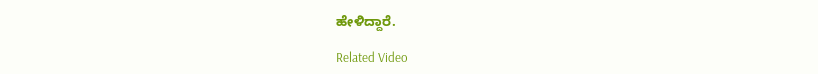ಹೇಳಿದ್ದಾರೆ.

Related Video